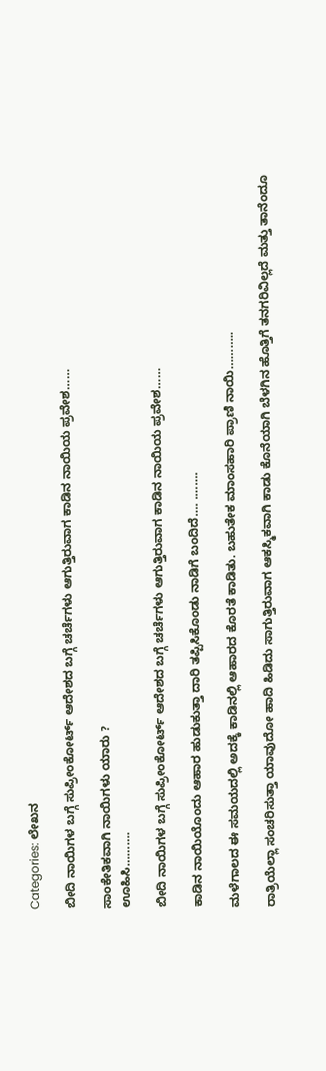Categories: ಲೇಖನ

ಬೀದಿ ನಾಯಿಗಳ ಬಗ್ಗೆ ಸುಪ್ರೀಂಕೋರ್ಟ್ ಆದೇಶದ ಬಗ್ಗೆ ಚರ್ಚೆಗಳು ಆಗುತ್ತಿರುವಾಗ ಕಾಡಿನ ನಾಯಿಯ ಪ್ರವೇಶ……

ಸಾಂಕೇತಿಕವಾಗಿ ನಾಯಿಗಳು ಯಾರು ?
ಊಹಿಸಿ……….

ಬೀದಿ ನಾಯಿಗಳ ಬಗ್ಗೆ ಸುಪ್ರೀಂಕೋರ್ಟ್ ಆದೇಶದ ಬಗ್ಗೆ ಚರ್ಚೆಗಳು ಆಗುತ್ತಿರುವಾಗ ಕಾಡಿನ ನಾಯಿಯ ಪ್ರವೇಶ……

ಕಾಡಿನ ನಾಯಿಯೊಂದು ಆಹಾರ ಹುಡುಕುತ್ತಾ ದಾರಿ ತಪ್ಪಿಸಿಕೊಂಡು ನಾಡಿಗೆ ಬಂದಿದೆ…. .…….

ಮಳೆಗಾಲದ ಈ ಸಮಯದಲ್ಲಿ ಅದಕ್ಕೆ ಕಾಡಿನಲ್ಲಿ ಆಹಾರದ ಕೊರತೆ ಕಾಡಿತು. ಬಹುತೇಕ ಮಾಂಸಹಾರಿ ಪ್ರಾಣಿ ನಾಯಿ………..

ರಾತ್ರಿಯೆಲ್ಲಾ ಸಂಚರಿಸುತ್ತಾ ಯಾವುದೋ ಹಾದಿ ಹಿಡಿದು ಸಾಗುತ್ತಿರುವಾಗ ಆಕಸ್ಮಿಕವಾಗಿ ಕಾಡು ಕೊನೆಯಾಗಿ ಬೆಳಗಿನ ಹೊತ್ತಿಗೆ ತನಗರಿವಿಲ್ಲದೆ ಮತ್ತು ತಾನೆಂದೂ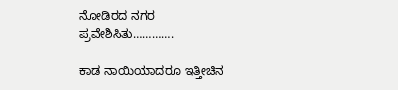ನೋಡಿರದ ನಗರ ಪ್ರವೇಶಿಸಿತು………….

ಕಾಡ ನಾಯಿಯಾದರೂ ಇತ್ತೀಚಿನ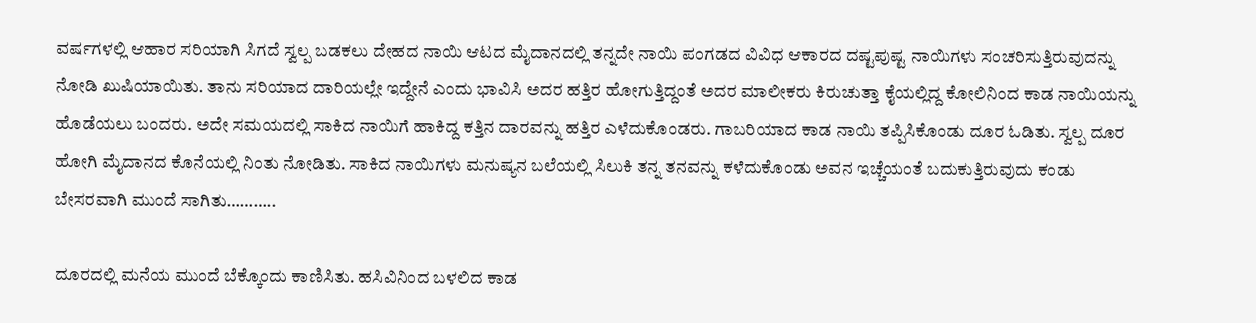ವರ್ಷಗಳಲ್ಲಿ ಆಹಾರ ಸರಿಯಾಗಿ ಸಿಗದೆ ಸ್ವಲ್ಪ ಬಡಕಲು ದೇಹದ ನಾಯಿ ಆಟದ ಮೈದಾನದಲ್ಲಿ ತನ್ನದೇ ನಾಯಿ ಪಂಗಡದ ವಿವಿಧ ಆಕಾರದ ದಷ್ಟಪುಷ್ಟ ನಾಯಿಗಳು ಸಂಚರಿಸುತ್ತಿರುವುದನ್ನು ನೋಡಿ ಖುಷಿಯಾಯಿತು. ತಾನು ಸರಿಯಾದ ದಾರಿಯಲ್ಲೇ ಇದ್ದೇನೆ ಎಂದು ಭಾವಿಸಿ ಅದರ ಹತ್ತಿರ ಹೋಗುತ್ತಿದ್ದಂತೆ ಅದರ ಮಾಲೀಕರು ಕಿರುಚುತ್ತಾ ಕೈಯಲ್ಲಿದ್ದ ಕೋಲಿನಿಂದ ಕಾಡ ನಾಯಿಯನ್ನು ಹೊಡೆಯಲು ಬಂದರು. ಅದೇ ಸಮಯದಲ್ಲಿ ಸಾಕಿದ ನಾಯಿಗೆ ಹಾಕಿದ್ದ ಕತ್ತಿನ ದಾರವನ್ನು ಹತ್ತಿರ ಎಳೆದುಕೊಂಡರು. ಗಾಬರಿಯಾದ ಕಾಡ ನಾಯಿ ತಪ್ಪಿಸಿಕೊಂಡು ದೂರ ಓಡಿತು. ಸ್ವಲ್ಪ ದೂರ ಹೋಗಿ ಮೈದಾನದ ಕೊನೆಯಲ್ಲಿ ನಿಂತು ನೋಡಿತು. ಸಾಕಿದ ನಾಯಿಗಳು ಮನುಷ್ಯನ ಬಲೆಯಲ್ಲಿ ಸಿಲುಕಿ ತನ್ನ ತನವನ್ನು ಕಳೆದುಕೊಂಡು ಅವನ ಇಚ್ಚೆಯಂತೆ ಬದುಕುತ್ತಿರುವುದು ಕಂಡು ಬೇಸರವಾಗಿ ಮುಂದೆ ಸಾಗಿತು………..

ದೂರದಲ್ಲಿ ಮನೆಯ ಮುಂದೆ ಬೆಕ್ಕೊಂದು ಕಾಣಿಸಿತು. ಹಸಿವಿನಿಂದ ಬಳಲಿದ ಕಾಡ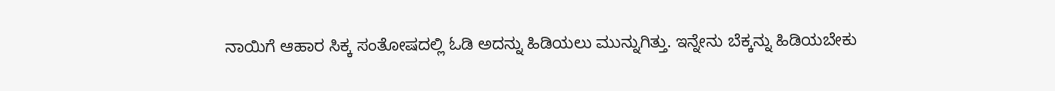ನಾಯಿಗೆ ಆಹಾರ ಸಿಕ್ಕ ಸಂತೋಷದಲ್ಲಿ ಓಡಿ ಅದನ್ನು ಹಿಡಿಯಲು ಮುನ್ನುಗಿತ್ತು‌. ಇನ್ನೇನು ಬೆಕ್ಕನ್ನು ಹಿಡಿಯಬೇಕು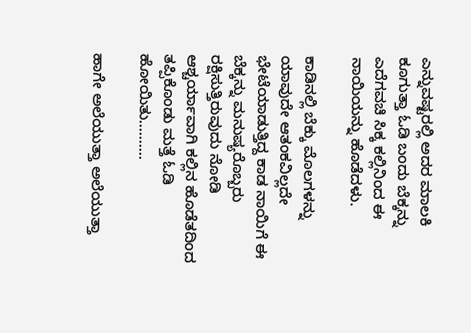ಎನ್ನುವಷ್ಟರಲ್ಲಿ ಅದರ ಮಾಲಕಿ ಕೂಗುತ್ತಾ ಓಡಿ ಬಂದು ಬೆಕ್ಕನ್ನು ಎದೆಗವಚಿ ಸಿಕ್ಕ ಕಲ್ಲಿನಿಂದ ಈ ನಾಯಿಯನ್ನು ಹೊಡೆದಳು.

ಕಾಡಿನಲ್ಲಿ ಬೆಕ್ಕು ಮೊಲಗಳನ್ನು ಯಾವುದೇ ಆತಂಕವಿಲ್ಲದೇ ಭೇಟೆಯಾಡುತ್ತಿದ್ದ ಕಾಡ ನಾಯಿಗೆ ಈ ಬೆಕ್ಕನ್ನು ಮನುಷ್ಯರೊಬ್ಬರು ರಕ್ಷಿಸುತ್ತಿರುವುದು ನೋಡಿ ಆಶ್ಚರ್ಯಾವಾಗಿ ಕಲ್ಲಿನ ಹೊಡೆತದಿಂದ ತಪ್ಪಿಕೊಂಡು ಮತ್ತೆ ಓಡಿ ಹೋಯಿತು.………

ಹಾಗೇ ಅಲೆಯುತ್ತಾ ಅಲೆಯುತ್ತಾ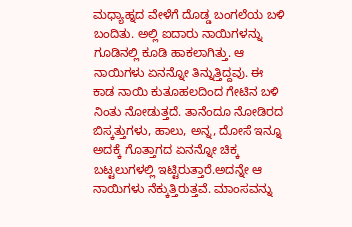ಮಧ್ಯಾಹ್ನದ ವೇಳೆಗೆ ದೊಡ್ಡ ಬಂಗಲೆಯ ಬಳಿ ಬಂದಿತು. ಅಲ್ಲಿ ಐದಾರು ನಾಯಿಗಳನ್ನು ಗೂಡಿನಲ್ಲಿ ಕೂಡಿ ಹಾಕಲಾಗಿತ್ತು. ಆ ನಾಯಿಗಳು ಏನನ್ನೋ ತಿನ್ನುತ್ತಿದ್ದವು. ಈ ಕಾಡ ನಾಯಿ ಕುತೂಹಲದಿಂದ ಗೇಟಿನ ಬಳಿ ನಿಂತು ನೋಡುತ್ತದೆ. ತಾನೆಂದೂ ನೋಡಿರದ ಬಿಸ್ಕತ್ತುಗಳು, ಹಾಲು, ಅನ್ನ, ದೋಸೆ ಇನ್ನೂ ಅದಕ್ಕೆ ಗೊತ್ತಾಗದ ಏನನ್ನೋ ಚಿಕ್ಕ ಬಟ್ಟಲುಗಳಲ್ಲಿ ಇಟ್ಟಿರುತ್ತಾರೆ.ಅದನ್ನೇ ಆ ನಾಯಿಗಳು ನೆಕ್ಕುತ್ತಿರುತ್ತವೆ. ಮಾಂಸವನ್ನು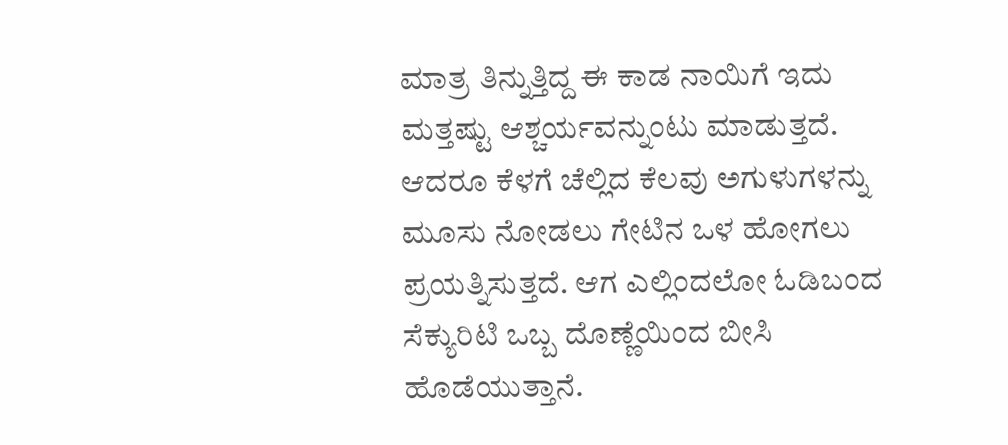ಮಾತ್ರ ತಿನ್ನುತ್ತಿದ್ದ ಈ ಕಾಡ ನಾಯಿಗೆ ಇದು ಮತ್ತಷ್ಟು ಆಶ್ಚರ್ಯವನ್ನುಂಟು ಮಾಡುತ್ತದೆ. ಆದರೂ ಕೆಳಗೆ ಚೆಲ್ಲಿದ ಕೆಲವು ಅಗುಳುಗಳನ್ನು ಮೂಸು ನೋಡಲು ಗೇಟಿನ ಒಳ ಹೋಗಲು ಪ್ರಯತ್ನಿಸುತ್ತದೆ. ಆಗ ಎಲ್ಲಿಂದಲೋ ಓಡಿಬಂದ ಸೆಕ್ಯುರಿಟಿ ಒಬ್ಬ ದೊಣ್ಣೆಯಿಂದ ಬೀಸಿ ಹೊಡೆಯುತ್ತಾನೆ.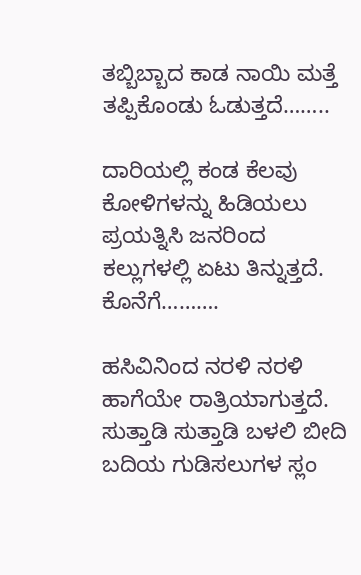ತಬ್ಬಿಬ್ಬಾದ ಕಾಡ ನಾಯಿ ಮತ್ತೆ ತಪ್ಪಿಕೊಂಡು ಓಡುತ್ತದೆ……..

ದಾರಿಯಲ್ಲಿ ಕಂಡ ಕೆಲವು ಕೋಳಿಗಳನ್ನು ಹಿಡಿಯಲು ಪ್ರಯತ್ನಿಸಿ ಜನರಿಂದ ಕಲ್ಲುಗಳಲ್ಲಿ ಏಟು ತಿನ್ನುತ್ತದೆ. ಕೊನೆಗೆ……….

ಹಸಿವಿನಿಂದ ನರಳಿ ನರಳಿ ಹಾಗೆಯೇ ರಾತ್ರಿಯಾಗುತ್ತದೆ. ಸುತ್ತಾಡಿ ಸುತ್ತಾಡಿ ಬಳಲಿ ಬೀದಿ ಬದಿಯ ಗುಡಿಸಲುಗಳ ಸ್ಲಂ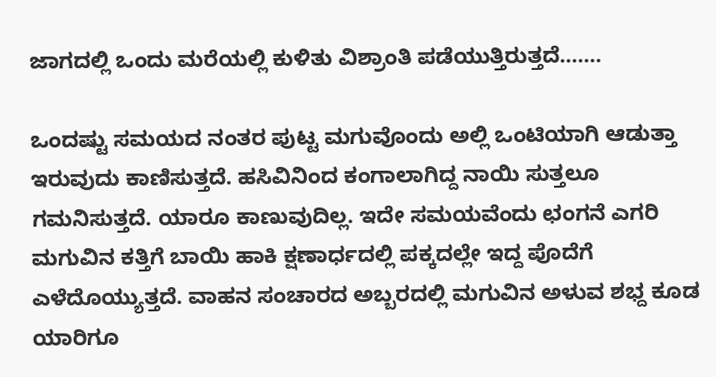ಜಾಗದಲ್ಲಿ ಒಂದು ಮರೆಯಲ್ಲಿ ಕುಳಿತು ವಿಶ್ರಾಂತಿ ಪಡೆಯುತ್ತಿರುತ್ತದೆ…….

ಒಂದಷ್ಟು ಸಮಯದ ನಂತರ ಪುಟ್ಟ ಮಗುವೊಂದು ಅಲ್ಲಿ ಒಂಟಿಯಾಗಿ ಆಡುತ್ತಾ ಇರುವುದು ಕಾಣಿಸುತ್ತದೆ. ಹಸಿವಿನಿಂದ ಕಂಗಾಲಾಗಿದ್ದ ನಾಯಿ ಸುತ್ತಲೂ ಗಮನಿಸುತ್ತದೆ. ಯಾರೂ ಕಾಣುವುದಿಲ್ಲ. ಇದೇ ಸಮಯವೆಂದು ಛಂಗನೆ ಎಗರಿ ಮಗುವಿನ ಕತ್ತಿಗೆ ಬಾಯಿ ಹಾಕಿ ಕ್ಷಣಾರ್ಧದಲ್ಲಿ ಪಕ್ಕದಲ್ಲೇ ಇದ್ದ ಪೊದೆಗೆ ಎಳೆದೊಯ್ಯುತ್ತದೆ. ವಾಹನ ಸಂಚಾರದ ಅಬ್ಬರದಲ್ಲಿ ಮಗುವಿನ ಅಳುವ ಶಭ್ದ ಕೂಡ ಯಾರಿಗೂ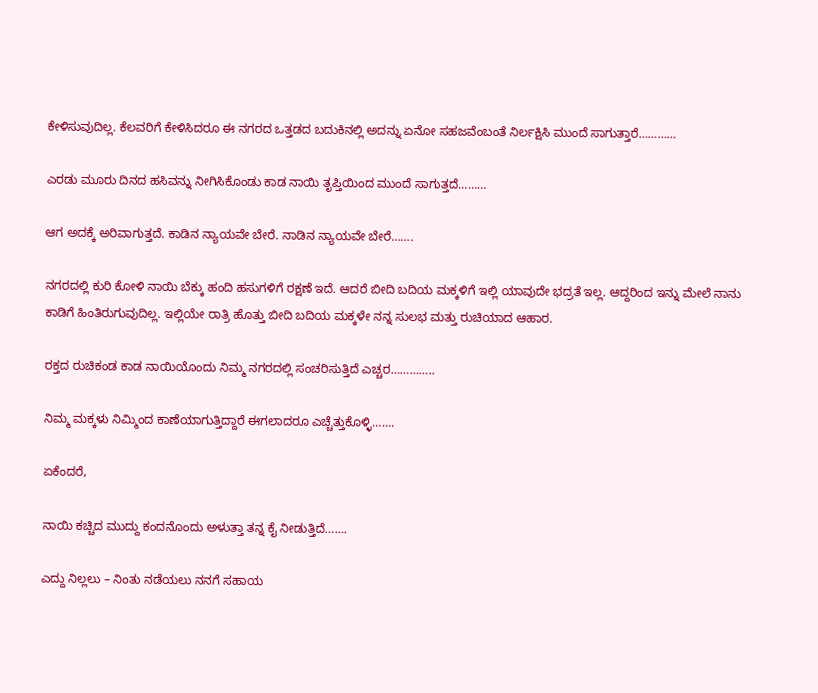ಕೇಳಿಸುವುದಿಲ್ಲ. ಕೆಲವರಿಗೆ ಕೇಳಿಸಿದರೂ ಈ ನಗರದ ಒತ್ತಡದ ಬದುಕಿನಲ್ಲಿ ಅದನ್ನು ಏನೋ ಸಹಜವೆಂಬಂತೆ ನಿರ್ಲಕ್ಷಿಸಿ ಮುಂದೆ ಸಾಗುತ್ತಾರೆ…………

ಎರಡು ಮೂರು ದಿನದ ಹಸಿವನ್ನು ನೀಗಿಸಿಕೊಂಡು ಕಾಡ ನಾಯಿ ತೃಪ್ತಿಯಿಂದ ಮುಂದೆ ಸಾಗುತ್ತದೆ………

ಆಗ ಅದಕ್ಕೆ ಅರಿವಾಗುತ್ತದೆ. ಕಾಡಿನ ನ್ಯಾಯವೇ ಬೇರೆ. ನಾಡಿನ ನ್ಯಾಯವೇ ಬೇರೆ…….

ನಗರದಲ್ಲಿ ಕುರಿ ಕೋಳಿ ನಾಯಿ ಬೆಕ್ಕು ಹಂದಿ ಹಸುಗಳಿಗೆ ರಕ್ಷಣೆ ಇದೆ. ಆದರೆ ಬೀದಿ ಬದಿಯ ಮಕ್ಕಳಿಗೆ ಇಲ್ಲಿ ಯಾವುದೇ ಭದ್ರತೆ ಇಲ್ಲ. ಆದ್ದರಿಂದ ಇನ್ನು ಮೇಲೆ ನಾನು ಕಾಡಿಗೆ ಹಿಂತಿರುಗುವುದಿಲ್ಲ. ಇಲ್ಲಿಯೇ ರಾತ್ರಿ ಹೊತ್ತು ಬೀದಿ ಬದಿಯ ಮಕ್ಕಳೇ ನನ್ನ ಸುಲಭ ಮತ್ತು ರುಚಿಯಾದ ಆಹಾರ.

ರಕ್ತದ ರುಚಿಕಂಡ ಕಾಡ ನಾಯಿಯೊಂದು ನಿಮ್ಮ ನಗರದಲ್ಲಿ ಸಂಚರಿಸುತ್ತಿದೆ ಎಚ್ಚರ…………..

ನಿಮ್ಮ ಮಕ್ಕಳು ನಿಮ್ಮಿಂದ ಕಾಣೆಯಾಗುತ್ತಿದ್ದಾರೆ ಈಗಲಾದರೂ ಎಚ್ಚೆತ್ತುಕೊಳ್ಳಿ…….

ಏಕೆಂದರೆ,

ನಾಯಿ ಕಚ್ಚಿದ ಮುದ್ದು ಕಂದನೊಂದು ಅಳುತ್ತಾ ತನ್ನ ಕೈ ನೀಡುತ್ತಿದೆ…….

ಎದ್ದು ನಿಲ್ಲಲು – ನಿಂತು ನಡೆಯಲು ನನಗೆ ಸಹಾಯ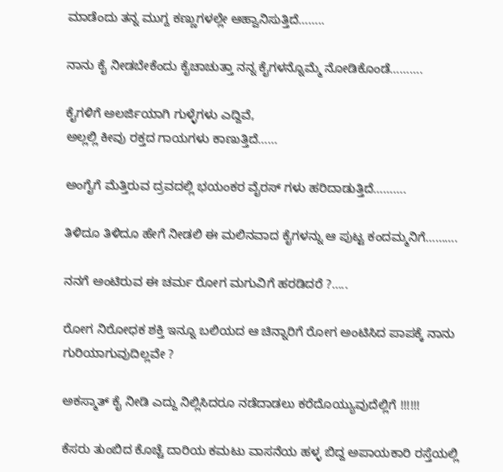ಮಾಡೆಂದು ತನ್ನ ಮುಗ್ದ ಕಣ್ಣುಗಳಲ್ಲೇ ಆಹ್ವಾನಿಸುತ್ತಿದೆ……..

ನಾನು ಕೈ ನೀಡಬೇಕೆಂದು ಕೈಚಾಚುತ್ತಾ ನನ್ನ ಕೈಗಳನ್ನೊಮ್ಮೆ ನೋಡಿಕೊಂಡೆ……….

ಕೈಗಳಿಗೆ ಅಲರ್ಜಿಯಾಗಿ ಗುಳ್ಳೆಗಳು ಎದ್ದಿವೆ,
ಅಲ್ಲಲ್ಲಿ ಕೀವು ರಕ್ತದ ಗಾಯಗಳು ಕಾಣುತ್ತಿದೆ……

ಅಂಗೈಗೆ ಮೆತ್ತಿರುವ ದ್ರವದಲ್ಲಿ ಭಯಂಕರ ವೈರಸ್ ಗಳು ಹರಿದಾಡುತ್ತಿದೆ……….

ತಿಳಿದೂ ತಿಳಿದೂ ಹೇಗೆ ನೀಡಲಿ ಈ ಮಲಿನವಾದ ಕೈಗಳನ್ನು ಆ ಪುಟ್ಟ ಕಂದಮ್ಮನಿಗೆ……….

ನನಗೆ ಅಂಟಿರುವ ಈ ಚರ್ಮ ರೋಗ ಮಗುವಿಗೆ ಹರಡಿದರೆ ?…..

ರೋಗ ನಿರೋಧಕ ಶಕ್ತಿ ಇನ್ನೂ ಬಲಿಯದ ಆ ಚಿನ್ನಾರಿಗೆ ರೋಗ ಅಂಟಿಸಿದ ಪಾಪಕ್ಕೆ ನಾನು ಗುರಿಯಾಗುವುದಿಲ್ಲವೇ ?

ಅಕಸ್ಮಾತ್ ಕೈ ನೀಡಿ ಎದ್ದು ನಿಲ್ಲಿಸಿದರೂ ನಡೆದಾಡಲು ಕರೆದೊಯ್ಯುವುದೆಲ್ಲಿಗೆ !!!!!!

ಕೆಸರು ತುಂಬಿದ ಕೊಚ್ಚೆ ದಾರಿಯ ಕಮಟು ವಾಸನೆಯ ಹಳ್ಳ ಬಿದ್ದ ಅಪಾಯಕಾರಿ ರಸ್ತೆಯಲ್ಲಿ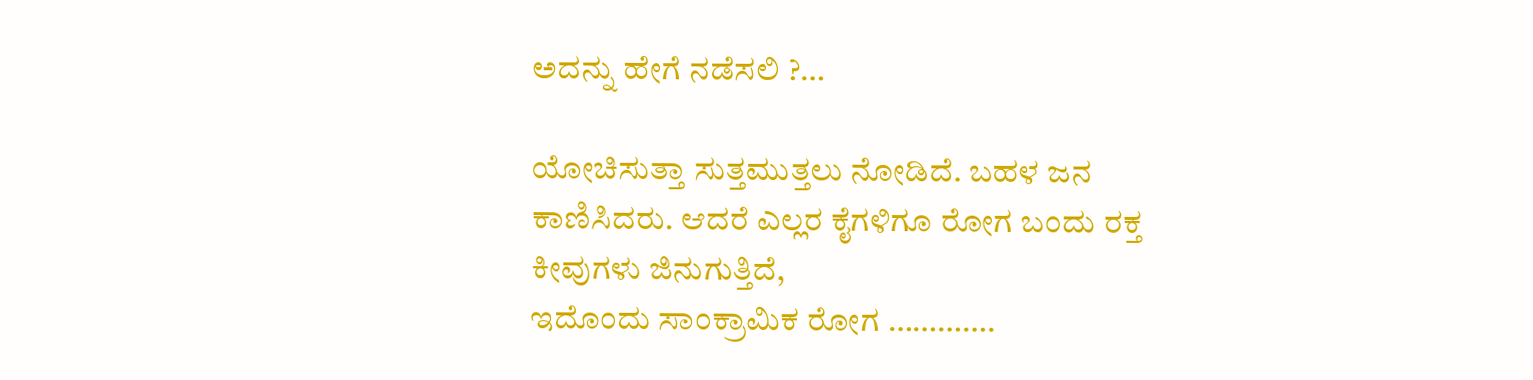ಅದನ್ನು ಹೇಗೆ ನಡೆಸಲಿ ?…

ಯೋಚಿಸುತ್ತಾ ಸುತ್ತಮುತ್ತಲು ನೋಡಿದೆ. ಬಹಳ ಜನ ಕಾಣಿಸಿದರು. ಆದರೆ ಎಲ್ಲರ ಕೈಗಳಿಗೂ ರೋಗ ಬಂದು ರಕ್ತ ಕೀವುಗಳು ಜಿನುಗುತ್ತಿದೆ,
ಇದೊಂದು ಸಾಂಕ್ರಾಮಿಕ ರೋಗ ………….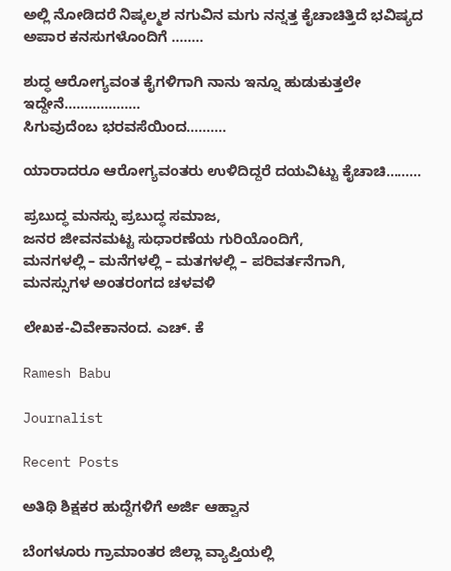ಅಲ್ಲಿ ನೋಡಿದರೆ ನಿಷ್ಕಲ್ಮಶ ನಗುವಿನ ಮಗು ನನ್ನತ್ತ ಕೈಚಾಚಿತ್ತಿದೆ ಭವಿಷ್ಯದ ಅಪಾರ ಕನಸುಗಳೊಂದಿಗೆ ……..

ಶುದ್ಧ ಆರೋಗ್ಯವಂತ ಕೈಗಳಿಗಾಗಿ ನಾನು ಇನ್ನೂ ಹುಡುಕುತ್ತಲೇ ಇದ್ದೇನೆ……………….
ಸಿಗುವುದೆಂಬ ಭರವಸೆಯಿಂದ……….

ಯಾರಾದರೂ ಆರೋಗ್ಯವಂತರು ಉಳಿದಿದ್ದರೆ ದಯವಿಟ್ಟು ಕೈಚಾಚಿ………

ಪ್ರಬುದ್ಧ ಮನಸ್ಸು ಪ್ರಬುದ್ಧ ಸಮಾಜ,
ಜನರ ಜೀವನಮಟ್ಟ ಸುಧಾರಣೆಯ ಗುರಿಯೊಂದಿಗೆ,
ಮನಗಳಲ್ಲಿ – ಮನೆಗಳಲ್ಲಿ – ಮತಗಳಲ್ಲಿ – ಪರಿವರ್ತನೆಗಾಗಿ,
ಮನಸ್ಸುಗಳ ಅಂತರಂಗದ ಚಳವಳಿ

ಲೇಖಕ-ವಿವೇಕಾನಂದ. ಎಚ್. ಕೆ

Ramesh Babu

Journalist

Recent Posts

ಅತಿಥಿ ಶಿಕ್ಷಕರ ಹುದ್ದೆಗಳಿಗೆ ಅರ್ಜಿ ಆಹ್ವಾನ

ಬೆಂಗಳೂರು ಗ್ರಾಮಾಂತರ ಜಿಲ್ಲಾ ವ್ಯಾಪ್ತಿಯಲ್ಲಿ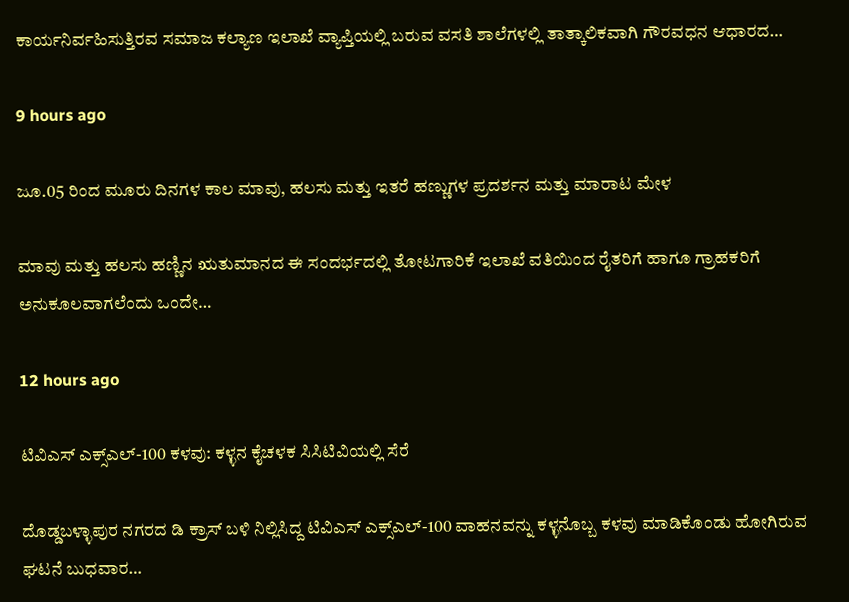ಕಾರ್ಯನಿರ್ವಹಿಸುತ್ತಿರವ ಸಮಾಜ ಕಲ್ಯಾಣ ಇಲಾಖೆ ವ್ಯಾಪ್ತಿಯಲ್ಲಿ ಬರುವ ವಸತಿ ಶಾಲೆಗಳಲ್ಲಿ ತಾತ್ಕಾಲಿಕವಾಗಿ ಗೌರವಧನ ಆಧಾರದ…

9 hours ago

ಜೂ.05 ರಿಂದ ಮೂರು ದಿನಗಳ ಕಾಲ ಮಾವು, ಹಲಸು ಮತ್ತು ಇತರೆ ಹಣ್ಣುಗಳ ಪ್ರದರ್ಶನ ಮತ್ತು ಮಾರಾಟ ಮೇಳ

ಮಾವು ಮತ್ತು ಹಲಸು ಹಣ್ಣಿನ ಋತುಮಾನದ ಈ ಸಂದರ್ಭದಲ್ಲಿ ತೋಟಗಾರಿಕೆ ಇಲಾಖೆ ವತಿಯಿಂದ ರೈತರಿಗೆ ಹಾಗೂ ಗ್ರಾಹಕರಿಗೆ ಅನುಕೂಲವಾಗಲೆಂದು ಒಂದೇ…

12 hours ago

ಟಿವಿಎಸ್ ಎಕ್ಸ್‌ಎಲ್-100 ಕಳವು: ಕಳ್ಳನ ಕೈಚಳಕ ಸಿಸಿಟಿವಿಯಲ್ಲಿ ಸೆರೆ

ದೊಡ್ಡಬಳ್ಳಾಪುರ ನಗರದ ಡಿ ಕ್ರಾಸ್ ಬಳಿ ನಿಲ್ಲಿಸಿದ್ದ ಟಿವಿಎಸ್ ಎಕ್ಸ್‌ಎಲ್-100 ವಾಹನವನ್ನು ಕಳ್ಳನೊಬ್ಬ ಕಳವು ಮಾಡಿಕೊಂಡು ಹೋಗಿರುವ ಘಟನೆ ಬುಧವಾರ…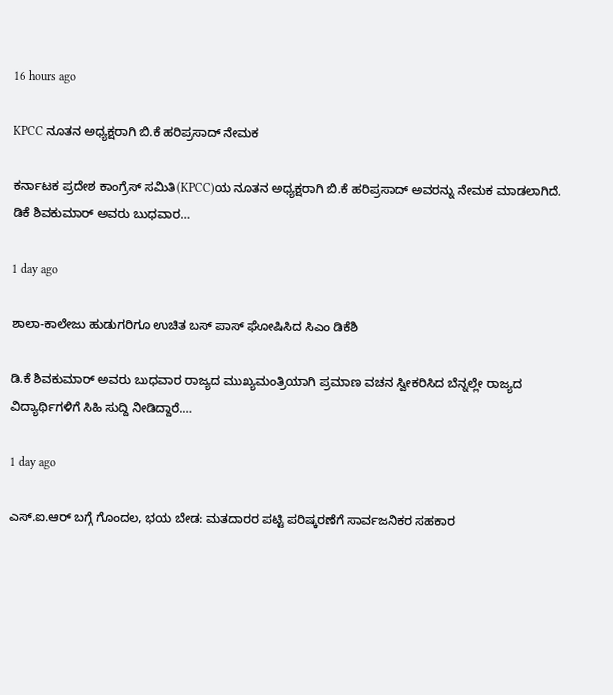16 hours ago

KPCC ನೂತನ ಅಧ್ಯಕ್ಷರಾಗಿ ‌ಬಿ.ಕೆ ಹರಿಪ್ರಸಾದ್ ನೇಮಕ

ಕರ್ನಾಟಕ ಪ್ರದೇಶ ಕಾಂಗ್ರೆಸ್ ಸಮಿತಿ(KPCC)ಯ ನೂತನ ಅಧ್ಯಕ್ಷರಾಗಿ ‌ಬಿ.ಕೆ ಹರಿಪ್ರಸಾದ್ ಅವರನ್ನು ನೇಮಕ ಮಾಡಲಾಗಿದೆ. ಡಿಕೆ ಶಿವಕುಮಾರ್ ಅವರು ಬುಧವಾರ…

1 day ago

ಶಾಲಾ-ಕಾಲೇಜು ಹುಡುಗರಿಗೂ ಉಚಿತ ಬಸ್ ಪಾಸ್ ಘೋಷಿಸಿದ ಸಿಎಂ ಡಿಕೆಶಿ

ಡಿ.ಕೆ ಶಿವಕುಮಾರ್ ಅವರು ಬುಧವಾರ ರಾಜ್ಯದ ಮುಖ್ಯಮಂತ್ರಿಯಾಗಿ ಪ್ರಮಾಣ ವಚನ ಸ್ವೀಕರಿಸಿದ ಬೆನ್ನಲ್ಲೇ ರಾಜ್ಯದ ವಿದ್ಯಾರ್ಥಿಗಳಿಗೆ ಸಿಹಿ ಸುದ್ದಿ ನೀಡಿದ್ದಾರೆ.…

1 day ago

ಎಸ್.ಐ.ಆರ್ ಬಗ್ಗೆ ಗೊಂದಲ, ಭಯ ಬೇಡ: ಮತದಾರರ ಪಟ್ಟಿ ಪರಿಷ್ಕರಣೆಗೆ ಸಾರ್ವಜನಿಕರ ಸಹಕಾರ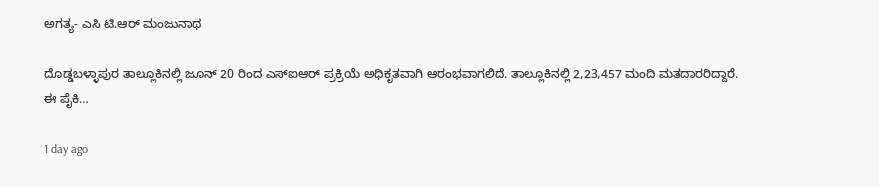ಅಗತ್ಯ- ಎಸಿ ಟಿ.ಆರ್ ಮಂಜುನಾಥ

ದೊಡ್ಡಬಳ್ಳಾಪುರ ತಾಲ್ಲೂಕಿನಲ್ಲಿ ಜೂನ್ 20 ರಿಂದ ಎಸ್‌ಐಆರ್‌ ಪ್ರಕ್ರಿಯೆ ಅಧಿಕೃತವಾಗಿ ಆರಂಭವಾಗಲಿದೆ. ತಾಲ್ಲೂಕಿನಲ್ಲಿ 2,23,457 ಮಂದಿ ಮತದಾರರಿದ್ದಾರೆ. ಈ ಪೈಕಿ…

1 day ago